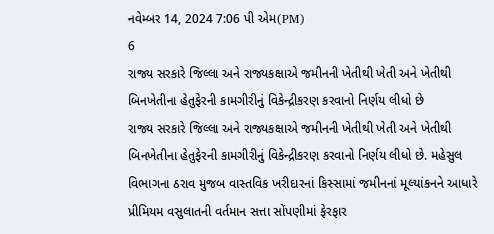નવેમ્બર 14, 2024 7:06 પી એમ(PM)
6
રાજ્ય સરકારે જિલ્લા અને રાજ્યકક્ષાએ જમીનની ખેતીથી ખેતી અને ખેતીથી બિનખેતીના હેતુફેરની કામગીરીનું વિકેન્દ્રીકરણ કરવાનો નિર્ણય લીધો છે
રાજ્ય સરકારે જિલ્લા અને રાજ્યકક્ષાએ જમીનની ખેતીથી ખેતી અને ખેતીથી બિનખેતીના હેતુફેરની કામગીરીનું વિકેન્દ્રીકરણ કરવાનો નિર્ણય લીધો છે. મહેસુલ વિભાગના ઠરાવ મુજબ વાસ્તવિક ખરીદારનાં કિસ્સામાં જમીનનાં મૂલ્યાંકનને આધારે પ્રીમિયમ વસુલાતની વર્તમાન સત્તા સોંપણીમાં ફેરફાર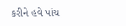કરીને હવે પાંચ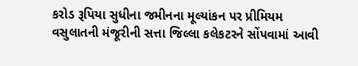કરોડ રૂપિયા સુધીના જમીનના મૂલ્યાંકન પર પ્રીમિયમ વસુલાતની મંજૂરીની સત્તા જિલ્લા કલેકટરને સોંપવામાં આવી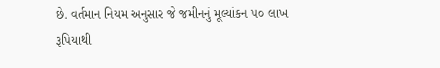છે. વર્તમાન નિયમ અનુસાર જે જમીનનું મૂલ્યાંકન ૫૦ લાખ રૂપિયાથી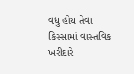વધુ હોય તેવા કિસ્સામાં વાસ્તવિક ખરીદારે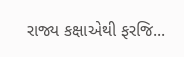રાજ્ય કક્ષાએથી ફરજિ...